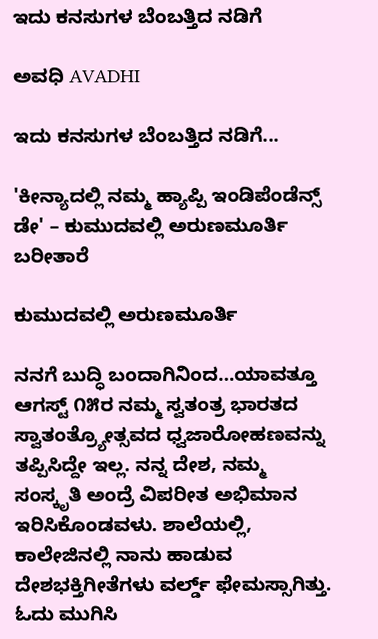ಇದು ಕನಸುಗಳ ಬೆಂಬತ್ತಿದ ನಡಿಗೆ‍

ಅವಧಿ AVADHI

ಇದು ಕನಸುಗಳ ಬೆಂಬತ್ತಿದ ನಡಿಗೆ...

'ಕೀನ್ಯಾದಲ್ಲಿ ನಮ್ಮ ಹ್ಯಾಪ್ಪಿ ಇಂಡಿಪೆಂಡೆನ್ಸ್ ಡೇ' – ಕುಮುದವಲ್ಲಿ ಅರುಣಮೂರ್ತಿ ಬರೀತಾರೆ

ಕುಮುದವಲ್ಲಿ ಅರುಣಮೂರ್ತಿ

ನನಗೆ ಬುದ್ಧಿ ಬಂದಾಗಿನಿಂದ…ಯಾವತ್ತೂ ಆಗಸ್ಟ್ ೧೫ರ ನಮ್ಮ ಸ್ವತಂತ್ರ ಭಾರತದ ಸ್ವಾತಂತ್ರ್ಯೋತ್ಸವದ ಧ್ವಜಾರೋಹಣವನ್ನು ತಪ್ಪಿಸಿದ್ದೇ ಇಲ್ಲ. ನನ್ನ ದೇಶ, ನಮ್ಮ ಸಂಸ್ಕೃತಿ ಅಂದ್ರೆ ವಿಪರೀತ ಅಭಿಮಾನ ಇರಿಸಿಕೊಂಡವಳು. ಶಾಲೆಯಲ್ಲಿ, ಕಾಲೇಜಿನಲ್ಲಿ ನಾನು ಹಾಡುವ ದೇಶಭಕ್ತಿಗೀತೆಗಳು ವರ್ಲ್ಡ್ ಫೇಮಸ್ಸಾಗಿತ್ತು. ಓದು ಮುಗಿಸಿ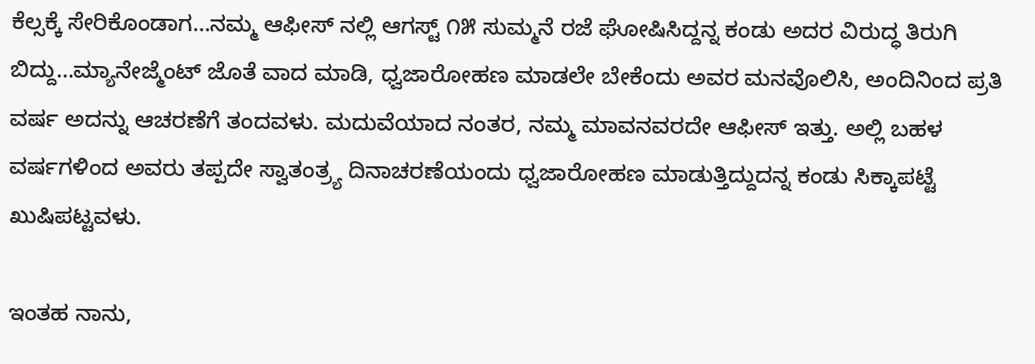ಕೆಲ್ಸಕ್ಕೆ ಸೇರಿಕೊಂಡಾಗ…ನಮ್ಮ ಆಫೀಸ್ ನಲ್ಲಿ ಆಗಸ್ಟ್ ೧೫ ಸುಮ್ಮನೆ ರಜೆ ಘೋಷಿಸಿದ್ದನ್ನ ಕಂಡು ಅದರ ವಿರುದ್ಧ ತಿರುಗಿ ಬಿದ್ದು…ಮ್ಯಾನೇಜ್ಮೆಂಟ್ ಜೊತೆ ವಾದ ಮಾಡಿ, ಧ್ವಜಾರೋಹಣ ಮಾಡಲೇ ಬೇಕೆಂದು ಅವರ ಮನವೊಲಿಸಿ, ಅಂದಿನಿಂದ ಪ್ರತಿ ವರ್ಷ ಅದನ್ನು ಆಚರಣೆಗೆ ತಂದವಳು. ಮದುವೆಯಾದ ನಂತರ, ನಮ್ಮ ಮಾವನವರದೇ ಆಫೀಸ್ ಇತ್ತು. ಅಲ್ಲಿ ಬಹಳ ವರ್ಷಗಳಿಂದ ಅವರು ತಪ್ಪದೇ ಸ್ವಾತಂತ್ರ್ಯ ದಿನಾಚರಣೆಯಂದು ಧ್ವಜಾರೋಹಣ ಮಾಡುತ್ತಿದ್ದುದನ್ನ ಕಂಡು ಸಿಕ್ಕಾಪಟ್ಟೆ ಖುಷಿಪಟ್ಟವಳು.

ಇಂತಹ ನಾನು,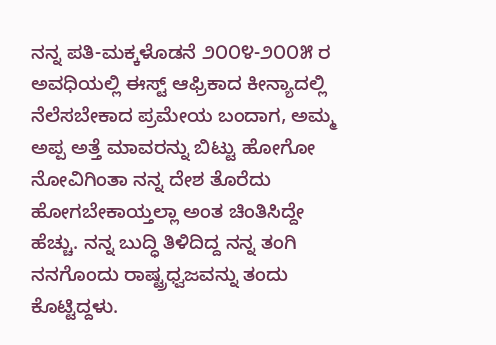ನನ್ನ ಪತಿ-ಮಕ್ಕಳೊಡನೆ ೨೦೦೪-೨೦೦೫ ರ ಅವಧಿಯಲ್ಲಿ ಈಸ್ಟ್ ಆಫ್ರಿಕಾದ ಕೀನ್ಯಾದಲ್ಲಿ ನೆಲೆಸಬೇಕಾದ ಪ್ರಮೇಯ ಬಂದಾಗ, ಅಮ್ಮ ಅಪ್ಪ ಅತ್ತೆ ಮಾವರನ್ನು ಬಿಟ್ಟು ಹೋಗೋ ನೋವಿಗಿಂತಾ ನನ್ನ ದೇಶ ತೊರೆದು ಹೋಗಬೇಕಾಯ್ತಲ್ಲಾ ಅಂತ ಚಿಂತಿಸಿದ್ದೇ ಹೆಚ್ಚು. ನನ್ನ ಬುದ್ಧಿ ತಿಳಿದಿದ್ದ ನನ್ನ ತಂಗಿ ನನಗೊಂದು ರಾಷ್ಟ್ರಧ್ವಜವನ್ನು ತಂದು ಕೊಟ್ಟಿದ್ದಳು.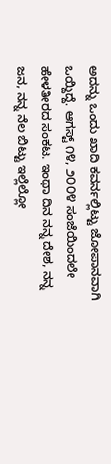ಅದನ್ನು ಒಂದು ಖಾದಿ ಕವರ್ನಲ್ಲಿಟ್ಟು ಜೋಪಾನವಾಗಿ ಒಯ್ದಿದ್ದೆ. ಆಗಸ್ಟ್ ೧೪, ೨೦೦೪ ಸಂಜೆಯಿಂದಲೇ ಹೇಳತೀರದ ಸಂಕಟ. ಇಂಥಾ ದಿನ ನನ್ನ ದೇಶ, ನನ್ನ ಜನ, ನನ್ನ ನೆಲ ಬಿಟ್ಟು ಇಲ್ಲೆಲ್ಲೋ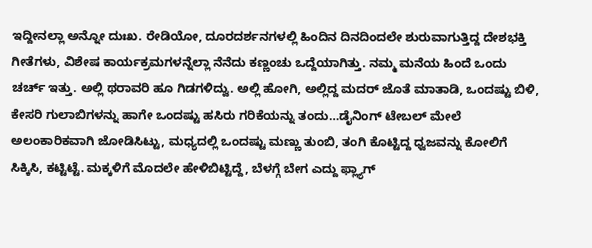ಇದ್ದೀನಲ್ಲಾ ಅನ್ನೋ ದುಃಖ. ರೇಡಿಯೋ, ದೂರದರ್ಶನಗಳಲ್ಲಿ ಹಿಂದಿನ ದಿನದಿಂದಲೇ ಶುರುವಾಗುತ್ತಿದ್ದ ದೇಶಭಕ್ತಿ ಗೀತೆಗಳು, ವಿಶೇಷ ಕಾರ್ಯಕ್ರಮಗಳನ್ನೆಲ್ಲಾ ನೆನೆದು ಕಣ್ಣಂಚು ಒದ್ದೆಯಾಗಿತ್ತು. ನಮ್ಮ ಮನೆಯ ಹಿಂದೆ ಒಂದು ಚರ್ಚ್ ಇತ್ತು. ಅಲ್ಲಿ ಥರಾವರಿ ಹೂ ಗಿಡಗಳಿದ್ವು. ಅಲ್ಲಿ ಹೋಗಿ, ಅಲ್ಲಿದ್ದ ಮದರ್ ಜೊತೆ ಮಾತಾಡಿ, ಒಂದಷ್ಟು ಬಿಳಿ, ಕೇಸರಿ ಗುಲಾಬಿಗಳನ್ನು ಹಾಗೇ ಒಂದಷ್ಟು ಹಸಿರು ಗರಿಕೆಯನ್ನು ತಂದು…ಡೈನಿಂಗ್ ಟೇಬಲ್ ಮೇಲೆ ಅಲಂಕಾರಿಕವಾಗಿ ಜೋಡಿಸಿಟ್ಟು, ಮಧ್ಯದಲ್ಲಿ ಒಂದಷ್ಟು ಮಣ್ಣು ತುಂಬಿ, ತಂಗಿ ಕೊಟ್ಟಿದ್ದ ಧ್ವಜವನ್ನು ಕೋಲಿಗೆ ಸಿಕ್ಕಿಸಿ, ಕಟ್ಟಿಟ್ಟೆ. ಮಕ್ಕಳಿಗೆ ಮೊದಲೇ ಹೇಳಿಬಿಟ್ಟಿದ್ದೆ, ಬೆಳಗ್ಗೆ ಬೇಗ ಎದ್ದು ಫ್ಲ್ಯಾಗ್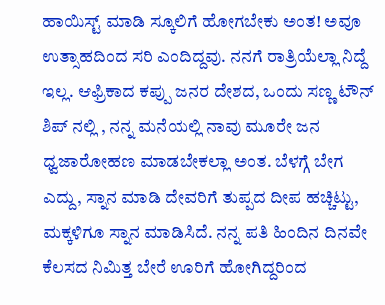ಹಾಯಿಸ್ಟ್ ಮಾಡಿ ಸ್ಕೂಲಿಗೆ ಹೋಗಬೇಕು ಅಂತ! ಅವೂ ಉತ್ಸಾಹದಿಂದ ಸರಿ ಎಂದಿದ್ದವು. ನನಗೆ ರಾತ್ರಿಯೆಲ್ಲಾ ನಿದ್ದೆ ಇಲ್ಲ. ಆಫ್ರಿಕಾದ ಕಪ್ಪು ಜನರ ದೇಶದ, ಒಂದು ಸಣ್ಣ ಟೌನ್ ಶಿಪ್ ನಲ್ಲಿ , ನನ್ನ ಮನೆಯಲ್ಲಿ ನಾವು ಮೂರೇ ಜನ ಧ್ವಜಾರೋಹಣ ಮಾಡಬೇಕಲ್ಲಾ ಅಂತ. ಬೆಳಗ್ಗೆ ಬೇಗ ಎದ್ದು, ಸ್ನಾನ ಮಾಡಿ ದೇವರಿಗೆ ತುಪ್ಪದ ದೀಪ ಹಚ್ಚಿಟ್ಟು, ಮಕ್ಕಳಿಗೂ ಸ್ನಾನ ಮಾಡಿಸಿದೆ. ನನ್ನ ಪತಿ ಹಿಂದಿನ ದಿನವೇ ಕೆಲಸದ ನಿಮಿತ್ತ ಬೇರೆ ಊರಿಗೆ ಹೋಗಿದ್ದರಿಂದ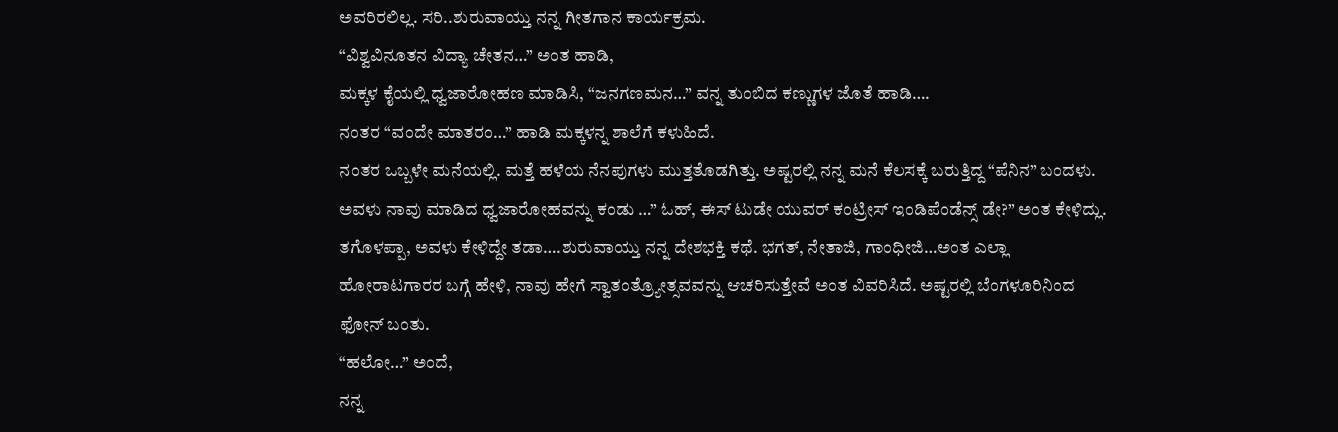ಅವರಿರಲಿಲ್ಲ. ಸರಿ..ಶುರುವಾಯ್ತು ನನ್ನ ಗೀತಗಾನ ಕಾರ್ಯಕ್ರಮ.
“ವಿಶ್ವವಿನೂತನ ವಿದ್ಯಾ ಚೇತನ…” ಅಂತ ಹಾಡಿ,
ಮಕ್ಕಳ ಕೈಯಲ್ಲಿ ಧ್ವಜಾರೋಹಣ ಮಾಡಿಸಿ, “ಜನಗಣಮನ…” ವನ್ನ ತುಂಬಿದ ಕಣ್ಣುಗಳ ಜೊತೆ ಹಾಡಿ….
ನಂತರ “ವಂದೇ ಮಾತರಂ…” ಹಾಡಿ ಮಕ್ಕಳನ್ನ ಶಾಲೆಗೆ ಕಳುಹಿದೆ.
ನಂತರ ಒಬ್ಬಳೇ ಮನೆಯಲ್ಲಿ. ಮತ್ತೆ ಹಳೆಯ ನೆನಪುಗಳು ಮುತ್ತತೊಡಗಿತ್ತು. ಅಷ್ಟರಲ್ಲಿ ನನ್ನ ಮನೆ ಕೆಲಸಕ್ಕೆ ಬರುತ್ತಿದ್ದ “ಪೆನಿನ” ಬಂದಳು. ಅವಳು ನಾವು ಮಾಡಿದ ಧ್ವಜಾರೋಹವನ್ನು ಕಂಡು …” ಓಹ್, ಈಸ್ ಟುಡೇ ಯುವರ್ ಕಂಟ್ರೀಸ್ ಇಂಡಿಪೆಂಡೆನ್ಸ್ ಡೇ?” ಅಂತ ಕೇಳಿದ್ಲು. ತಗೊಳಪ್ಪಾ, ಅವಳು ಕೇಳಿದ್ದೇ ತಡಾ….ಶುರುವಾಯ್ತು ನನ್ನ ದೇಶಭಕ್ತಿ ಕಥೆ. ಭಗತ್, ನೇತಾಜಿ, ಗಾಂಧೀಜಿ…ಅಂತ ಎಲ್ಲಾ ಹೋರಾಟಗಾರರ ಬಗ್ಗೆ ಹೇಳಿ, ನಾವು ಹೇಗೆ ಸ್ವಾತಂತ್ರ್ಯೋತ್ಸವವನ್ನು ಆಚರಿಸುತ್ತೇವೆ ಅಂತ ವಿವರಿಸಿದೆ. ಅಷ್ಟರಲ್ಲಿ ಬೆಂಗಳೂರಿನಿಂದ ಫೋನ್ ಬಂತು.
“ಹಲೋ…” ಅಂದೆ,
ನನ್ನ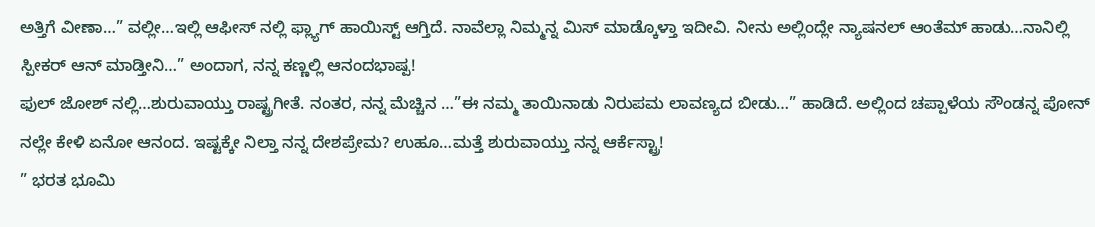ಅತ್ತಿಗೆ ವೀಣಾ…” ವಲ್ಲೀ…ಇಲ್ಲಿ ಆಫೀಸ್ ನಲ್ಲಿ ಫ್ಲ್ಯಾಗ್ ಹಾಯಿಸ್ಟ್ ಆಗ್ತಿದೆ. ನಾವೆಲ್ಲಾ ನಿಮ್ಮನ್ನ ಮಿಸ್ ಮಾಡ್ಕೊಳ್ತಾ ಇದೀವಿ. ನೀನು ಅಲ್ಲಿಂದ್ಲೇ ನ್ಯಾಷನಲ್ ಆಂತೆಮ್ ಹಾಡು…ನಾನಿಲ್ಲಿ ಸ್ಪೀಕರ್ ಆನ್ ಮಾಡ್ತೀನಿ…” ಅಂದಾಗ, ನನ್ನ ಕಣ್ಣಲ್ಲಿ ಆನಂದಭಾಷ್ಪ!
ಫುಲ್ ಜೋಶ್ ನಲ್ಲಿ…ಶುರುವಾಯ್ತು ರಾಷ್ಟ್ರಗೀತೆ. ನಂತರ, ನನ್ನ ಮೆಚ್ಚಿನ …”ಈ ನಮ್ಮ ತಾಯಿನಾಡು ನಿರುಪಮ ಲಾವಣ್ಯದ ಬೀಡು…” ಹಾಡಿದೆ. ಅಲ್ಲಿಂದ ಚಪ್ಪಾಳೆಯ ಸೌಂಡನ್ನ ಪೋನ್ ನಲ್ಲೇ ಕೇಳಿ ಏನೋ ಆನಂದ. ಇಷ್ಟಕ್ಕೇ ನಿಲ್ತಾ ನನ್ನ ದೇಶಪ್ರೇಮ? ಉಹೂ…ಮತ್ತೆ ಶುರುವಾಯ್ತು ನನ್ನ ಆರ್ಕೆಸ್ಟ್ರಾ!
” ಭರತ ಭೂಮಿ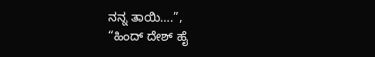ನನ್ನ ತಾಯಿ….”,
“ಹಿಂದ್ ದೇಶ್ ಹೈ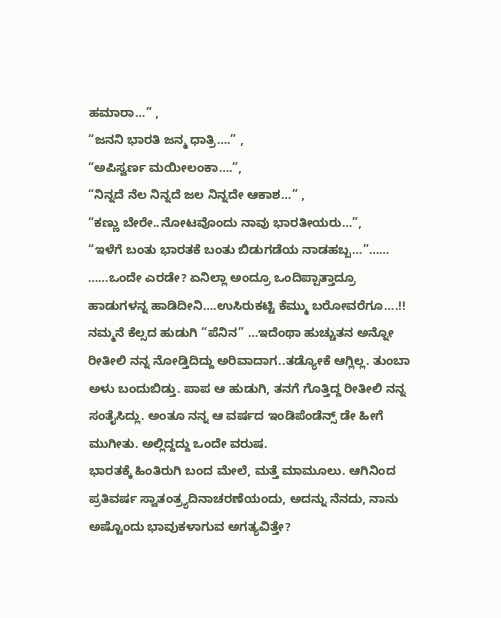ಹಮಾರಾ…” ,
“ಜನನಿ ಭಾರತಿ ಜನ್ಮ ಧಾತ್ರಿ….” ,
“ಅಪಿಸ್ವರ್ಣ ಮಯೀಲಂಕಾ….”,
“ನಿನ್ನದೆ ನೆಲ ನಿನ್ನದೆ ಜಲ ನಿನ್ನದೇ ಆಕಾಶ…” ,
“ಕಣ್ಣು ಬೇರೇ..ನೋಟವೊಂದು ನಾವು ಭಾರತೀಯರು…”,
“ಇಳೆಗೆ ಬಂತು ಭಾರತಕೆ ಬಂತು ಬಿಡುಗಡೆಯ ನಾಡಹಬ್ಬ…”……
……ಒಂದೇ ಎರಡೇ? ಏನಿಲ್ಲಾ ಅಂದ್ರೂ ಒಂದಿಪ್ಪಾತ್ತಾದ್ರೂ ಹಾಡುಗಳನ್ನ ಹಾಡಿದೀನಿ….ಉಸಿರುಕಟ್ಟಿ ಕೆಮ್ಮು ಬರೋವರೆಗೂ….!! ನಮ್ಮನೆ ಕೆಲ್ಸದ ಹುಡುಗಿ “ಪೆನಿನ” …ಇದೆಂಥಾ ಹುಚ್ಚುತನ ಅನ್ನೋ ರೀತೀಲಿ ನನ್ನ ನೋಡ್ತಿದಿದ್ದು ಅರಿವಾದಾಗ..ತಡ್ಯೋಕೆ ಆಗ್ಲಿಲ್ಲ. ತುಂಬಾ ಅಳು ಬಂದುಬಿಡ್ತು. ಪಾಪ ಆ ಹುಡುಗಿ, ತನಗೆ ಗೊತ್ತಿದ್ದ ರೀತೀಲಿ ನನ್ನ ಸಂತೈಸಿದ್ಲು. ಅಂತೂ ನನ್ನ ಆ ವರ್ಷದ ಇಂಡಿಪೆಂಡೆನ್ಸ್ ಡೇ ಹೀಗೆ ಮುಗೀತು. ಅಲ್ಲಿದ್ದದ್ದು ಒಂದೇ ವರುಷ.
ಭಾರತಕ್ಕೆ ಹಿಂತಿರುಗಿ ಬಂದ ಮೇಲೆ, ಮತ್ತೆ ಮಾಮೂಲು. ಆಗಿನಿಂದ ಪ್ರತಿವರ್ಷ ಸ್ವಾತಂತ್ರ್ಯದಿನಾಚರಣೆಯಂದು, ಅದನ್ನು ನೆನದು, ನಾನು ಅಷ್ಟೊಂದು ಭಾವುಕಳಾಗುವ ಅಗತ್ಯವಿತ್ತೇ?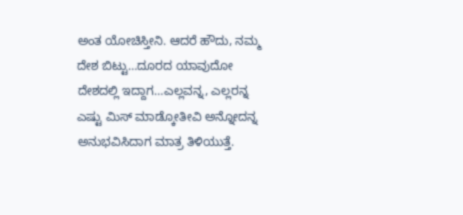ಅಂತ ಯೋಚಿಸ್ತೀನಿ. ಆದರೆ ಹೌದು, ನಮ್ಮ ದೇಶ ಬಿಟ್ಟು…ದೂರದ ಯಾವುದೋ ದೇಶದಲ್ಲಿ ಇದ್ದಾಗ…ಎಲ್ಲವನ್ನ, ಎಲ್ಲರನ್ನ ಎಷ್ಟು ಮಿಸ್ ಮಾಡ್ಕೋತೀವಿ ಅನ್ನೋದನ್ನ ಅನುಭವಿಸಿದಾಗ ಮಾತ್ರ ತಿಳಿಯುತ್ತೆ.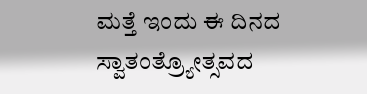ಮತ್ತೆ ಇಂದು ಈ ದಿನದ ಸ್ವಾತಂತ್ರ್ಯೋತ್ಸವದ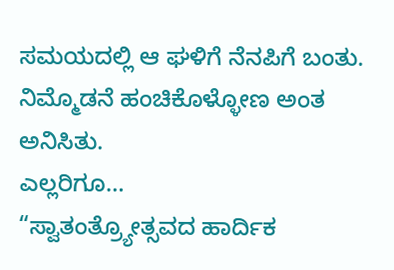ಸಮಯದಲ್ಲಿ ಆ ಘಳಿಗೆ ನೆನಪಿಗೆ ಬಂತು. ನಿಮ್ಮೊಡನೆ ಹಂಚಿಕೊಳ್ಳೋಣ ಅಂತ ಅನಿಸಿತು.
ಎಲ್ಲರಿಗೂ…
“ಸ್ವಾತಂತ್ರ್ಯೋತ್ಸವದ ಹಾರ್ದಿಕ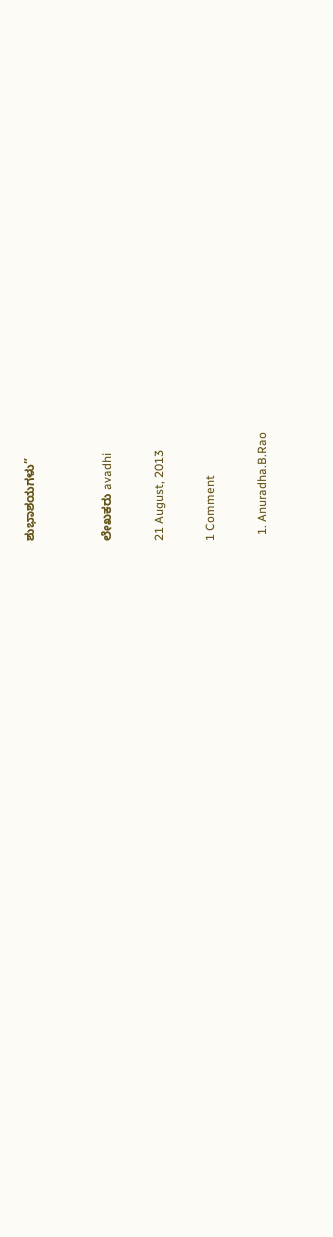ಶುಭಾಶಯಗಳು”


ಲೇಖಕರು avadhi

21 August, 2013

1 Comment

  1. Anuradha.B.Rao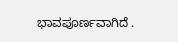ಭಾವಪೂರ್ಣವಾಗಿದೆ .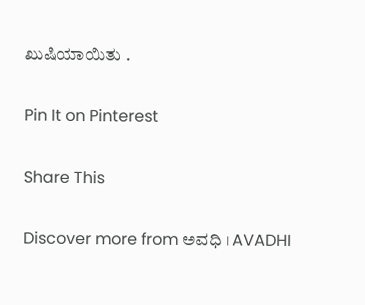ಖುಷಿಯಾಯಿತು .

Pin It on Pinterest

Share This

Discover more from ಅವಧಿ । AVADHI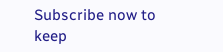Subscribe now to keep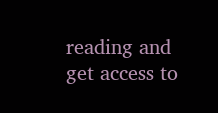reading and get access to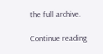the full archive.

Continue reading